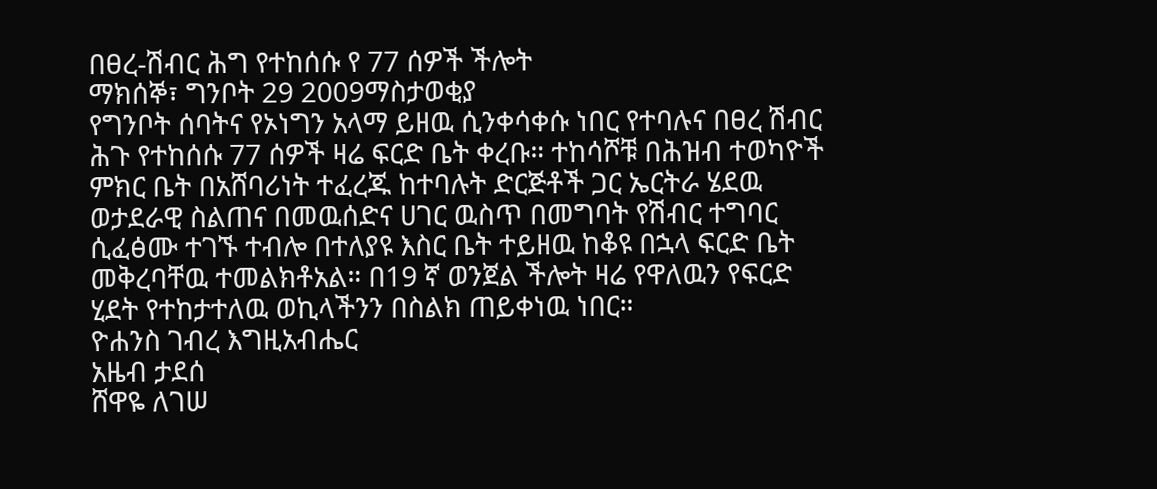በፀረ-ሽብር ሕግ የተከሰሱ የ 77 ሰዎች ችሎት
ማክሰኞ፣ ግንቦት 29 2009ማስታወቂያ
የግንቦት ሰባትና የኦነግን አላማ ይዘዉ ሲንቀሳቀሱ ነበር የተባሉና በፀረ ሽብር ሕጉ የተከሰሱ 77 ሰዎች ዛሬ ፍርድ ቤት ቀረቡ። ተከሳሾቹ በሕዝብ ተወካዮች ምክር ቤት በአሸባሪነት ተፈረጁ ከተባሉት ድርጅቶች ጋር ኤርትራ ሄደዉ ወታደራዊ ስልጠና በመዉሰድና ሀገር ዉስጥ በመግባት የሽብር ተግባር ሲፈፅሙ ተገኙ ተብሎ በተለያዩ እስር ቤት ተይዘዉ ከቆዩ በኋላ ፍርድ ቤት መቅረባቸዉ ተመልክቶአል። በ19 ኛ ወንጀል ችሎት ዛሬ የዋለዉን የፍርድ ሂደት የተከታተለዉ ወኪላችንን በስልክ ጠይቀነዉ ነበር።
ዮሐንስ ገብረ እግዚአብሔር
አዜብ ታደሰ
ሸዋዬ ለገሠ